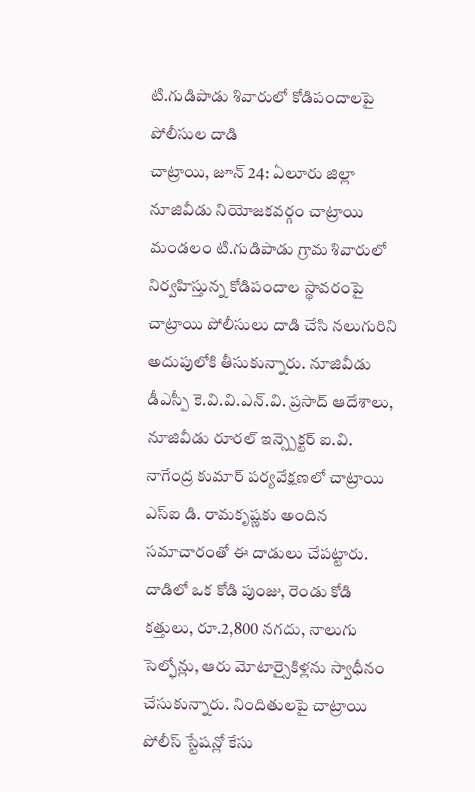టి.గుడిపాడు శివారులో కోడిపందాలపై పోలీసుల దాడి
చాట్రాయి, జూన్ 24: ఏలూరు జిల్లా నూజివీడు నియోజకవర్గం చాట్రాయి మండలం టి.గుడిపాడు గ్రామ శివారులో నిర్వహిస్తున్న కోడిపందాల స్థావరంపై చాట్రాయి పోలీసులు దాడి చేసి నలుగురిని అదుపులోకి తీసుకున్నారు. నూజివీడు డీఎస్పీ కె.వి.వి.ఎన్.వి. ప్రసాద్ ఆదేశాలు, నూజివీడు రూరల్ ఇన్స్పెక్టర్ ఐ.వి. నాగేంద్ర కుమార్ పర్యవేక్షణలో చాట్రాయి ఎస్ఐ డి. రామకృష్ణకు అందిన సమాచారంతో ఈ దాడులు చేపట్టారు. దాడిలో ఒక కోడి పుంజు, రెండు కోడి కత్తులు, రూ.2,800 నగదు, నాలుగు సెల్ఫోన్లు, ఆరు మోటార్సైకిళ్లను స్వాధీనం చేసుకున్నారు. నిందితులపై చాట్రాయి పోలీస్ స్టేషన్లో కేసు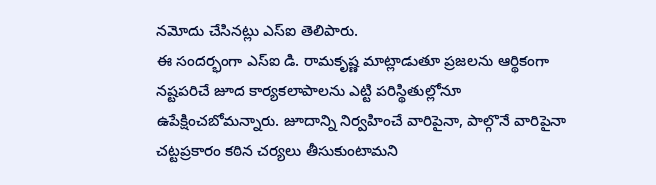నమోదు చేసినట్లు ఎస్ఐ తెలిపారు.
ఈ సందర్భంగా ఎస్ఐ డి. రామకృష్ణ మాట్లాడుతూ ప్రజలను ఆర్థికంగా నష్టపరిచే జూద కార్యకలాపాలను ఎట్టి పరిస్థితుల్లోనూ ఉపేక్షించబోమన్నారు. జూదాన్ని నిర్వహించే వారిపైనా, పాల్గొనే వారిపైనా చట్టప్రకారం కఠిన చర్యలు తీసుకుంటామని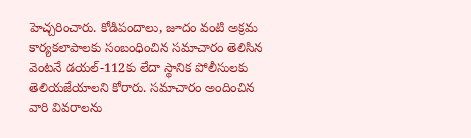హెచ్చరించారు. కోడిపందాలు, జూదం వంటి అక్రమ కార్యకలాపాలకు సంబంధించిన సమాచారం తెలిసిన వెంటనే డయల్-112కు లేదా స్థానిక పోలీసులకు తెలియజేయాలని కోరారు. సమాచారం అందించిన వారి వివరాలను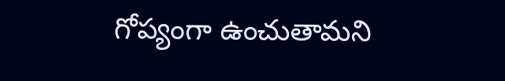గోప్యంగా ఉంచుతామని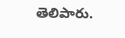తెలిపారు.